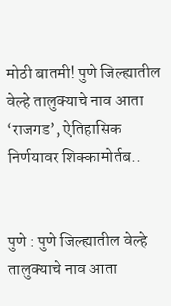मोठी बातमी! पुणे जिल्ह्यातील वेल्हे तालुक्याचे नाव आता ‘राजगड’, ऐतिहासिक निर्णयावर शिक्कामोर्तब..


पुणे : पुणे जिल्ह्यातील वेल्हे तालुक्याचे नाव आता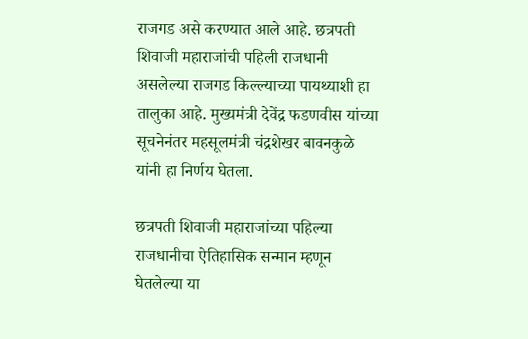राजगड असे करण्यात आले आहे. छत्रपती शिवाजी महाराजांची पहिली राजधानी असलेल्या राजगड किल्ल्याच्या पायथ्याशी हा तालुका आहे. मुख्यमंत्री देवेंद्र फडणवीस यांच्या सूचनेनंतर महसूलमंत्री चंद्रशेखर बावनकुळे यांनी हा निर्णय घेतला.

छत्रपती शिवाजी महाराजांच्या पहिल्या राजधानीचा ऐतिहासिक सन्मान म्हणून घेतलेल्या या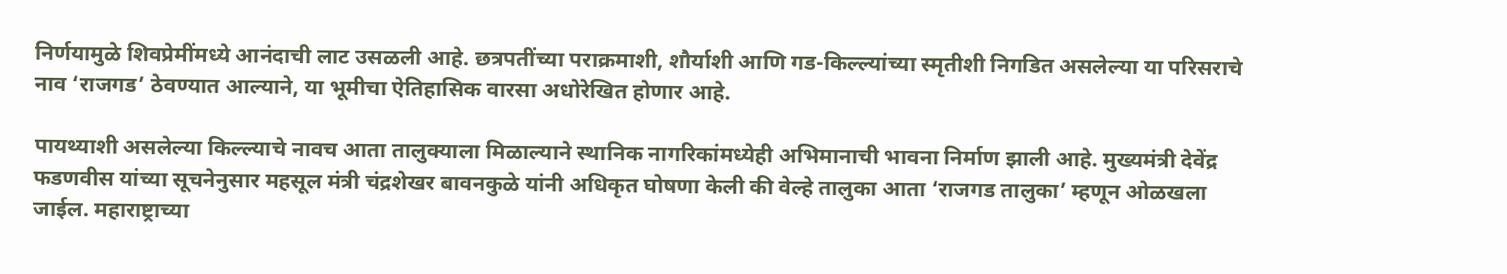निर्णयामुळे शिवप्रेमींमध्ये आनंदाची लाट उसळली आहे. छत्रपतींच्या पराक्रमाशी, शौर्याशी आणि गड-किल्ल्यांच्या स्मृतीशी निगडित असलेल्या या परिसराचे नाव ‘राजगड’ ठेवण्यात आल्याने, या भूमीचा ऐतिहासिक वारसा अधोरेखित होणार आहे.

पायथ्याशी असलेल्या किल्ल्याचे नावच आता तालुक्याला मिळाल्याने स्थानिक नागरिकांमध्येही अभिमानाची भावना निर्माण झाली आहे. मुख्यमंत्री देवेंद्र फडणवीस यांच्या सूचनेनुसार महसूल मंत्री चंद्रशेखर बावनकुळे यांनी अधिकृत घोषणा केली की वेल्हे तालुका आता ‘राजगड तालुका’ म्हणून ओळखला जाईल. महाराष्ट्राच्या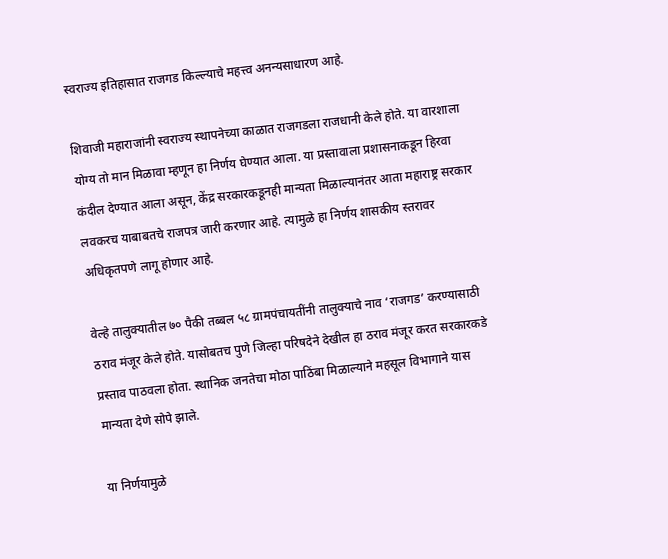स्वराज्य इतिहासात राजगड किल्ल्याचे महत्त्व अनन्यसाधारण आहे.

शिवाजी महाराजांनी स्वराज्य स्थापनेच्या काळात राजगडला राजधानी केले होते. या वारशाला योग्य तो मान मिळावा म्हणून हा निर्णय घेण्यात आला. या प्रस्तावाला प्रशासनाकडून हिरवा कंदील देण्यात आला असून, केंद्र सरकारकडूनही मान्यता मिळाल्यानंतर आता महाराष्ट्र सरकार लवकरच याबाबतचे राजपत्र जारी करणार आहे. त्यामुळे हा निर्णय शासकीय स्तरावर अधिकृतपणे लागू होणार आहे.

वेल्हे तालुक्यातील ७० पैकी तब्बल ५८ ग्रामपंचायतींनी तालुक्याचे नाव ‘राजगड’ करण्यासाठी ठराव मंजूर केले होते. यासोबतच पुणे जिल्हा परिषदेने देखील हा ठराव मंजूर करत सरकारकडे प्रस्ताव पाठवला होता. स्थानिक जनतेचा मोठा पाठिंबा मिळाल्याने महसूल विभागाने यास मान्यता देणे सोपे झाले.

या निर्णयामुळे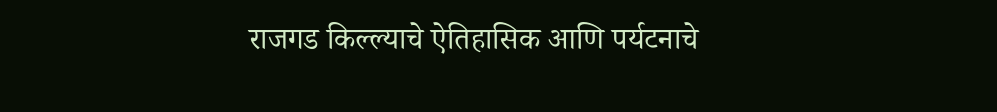राजगड किल्ल्याचे ऐतिहासिक आणि पर्यटनाचे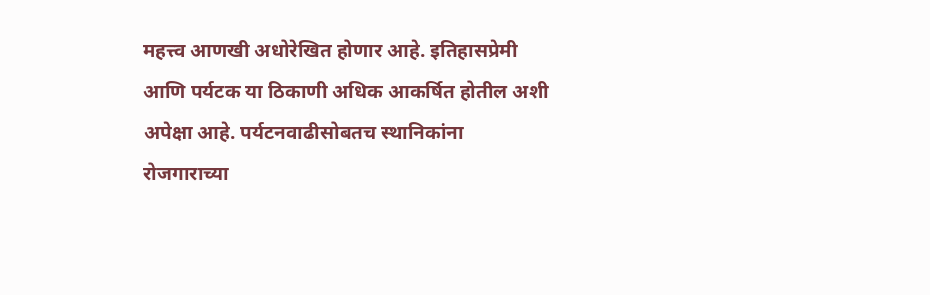महत्त्व आणखी अधोरेखित होणार आहे. इतिहासप्रेमी आणि पर्यटक या ठिकाणी अधिक आकर्षित होतील अशी अपेक्षा आहे. पर्यटनवाढीसोबतच स्थानिकांना रोजगाराच्या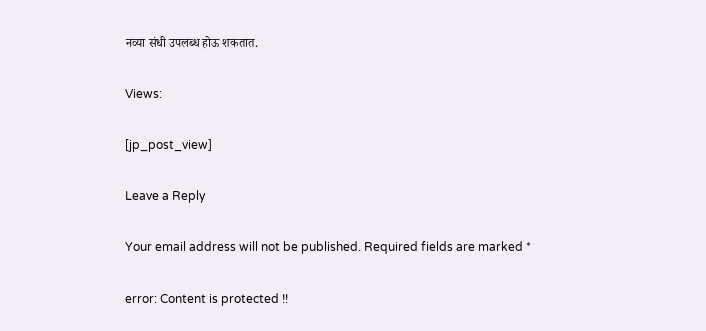नव्या संधी उपलब्ध होऊ शकतात.

Views:

[jp_post_view]

Leave a Reply

Your email address will not be published. Required fields are marked *

error: Content is protected !!